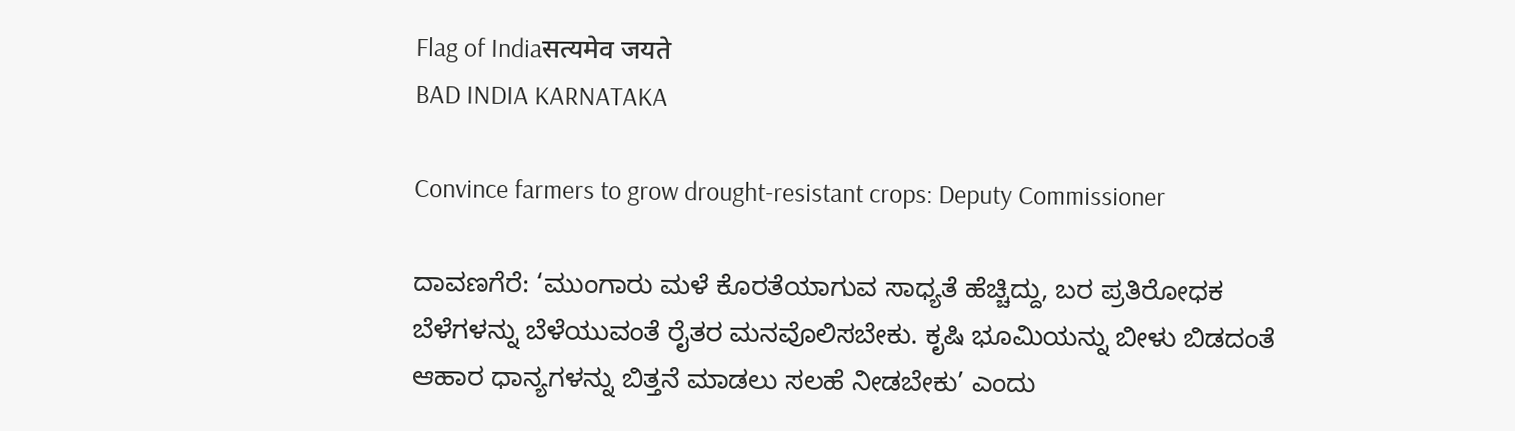Flag of Indiaसत्यमेव जयते
BAD INDIA KARNATAKA

Convince farmers to grow drought-resistant crops: Deputy Commissioner

ದಾವಣಗೆರೆ: ‘ಮುಂಗಾರು ಮಳೆ ಕೊರತೆಯಾಗುವ ಸಾಧ್ಯತೆ ಹೆಚ್ಚಿದ್ದು, ಬರ ಪ್ರತಿರೋಧಕ ಬೆಳೆಗಳನ್ನು ಬೆಳೆಯುವಂತೆ ರೈತರ ಮನವೊಲಿಸಬೇಕು. ಕೃಷಿ ಭೂಮಿಯನ್ನು ಬೀಳು ಬಿಡದಂತೆ ಆಹಾರ ಧಾನ್ಯಗಳನ್ನು ಬಿತ್ತನೆ ಮಾಡಲು ಸಲಹೆ ನೀಡಬೇಕು’ ಎಂದು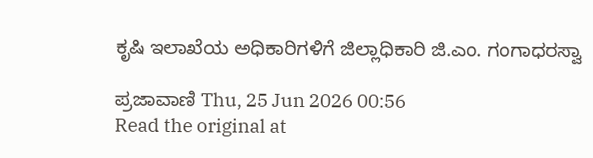ಕೃಷಿ ಇಲಾಖೆಯ ಅಧಿಕಾರಿಗಳಿಗೆ ಜಿಲ್ಲಾಧಿಕಾರಿ ಜಿ.ಎಂ. ಗಂಗಾಧರಸ್ವಾ

ಪ್ರಜಾವಾಣಿ Thu, 25 Jun 2026 00:56
Read the original at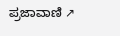ಪ್ರಜಾವಾಣಿ ↗